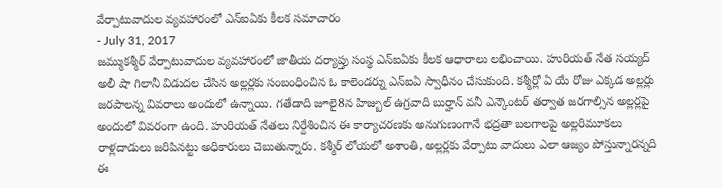వేర్పాటువాదుల వ్యవహారంలో ఎన్ఐఏకు కీలక సమాచారం
- July 31, 2017
జమ్ముకశ్మీర్ వేర్పాటువాదుల వ్యవహారంలో జాతీయ దర్యాప్తు సంస్థ ఎన్ఐఏకు కీలక ఆధారాలు లభించాయి. హురియత్ నేత సయ్యద్ అలీ షా గిలానీ విడుదల చేసిన అల్లర్లకు సంబంధించిన ఓ కాలెండర్ను ఎన్ఐఏ స్వాధీనం చేసుకుంది. కశ్మీర్లో ఏ యే రోజు ఎక్కడ అల్లర్లు జరపాలన్న వివరాలు అందులో ఉన్నాయి. గతేడాది జూలై8న హిజ్బుల్ ఉగ్రవాది బుర్హాన్ వనీ ఎన్కౌంటర్ తర్వాత జరగాల్సిన అల్లర్లపై అందులో వివరంగా ఉంది. హురియత్ నేతలు నిర్దేశించిన ఈ కార్యాచరణకు అనుగుణంగానే భద్రతా బలగాలపై అల్లరిమూకలు రాళ్లదాడులు జరిపినట్టు అధికారులు చెబుతున్నారు. కశ్మీర్ లోయలో అశాంతి, అల్లర్లకు వేర్పాటు వాదులు ఎలా ఆజ్యం పోస్తున్నారన్నది ఈ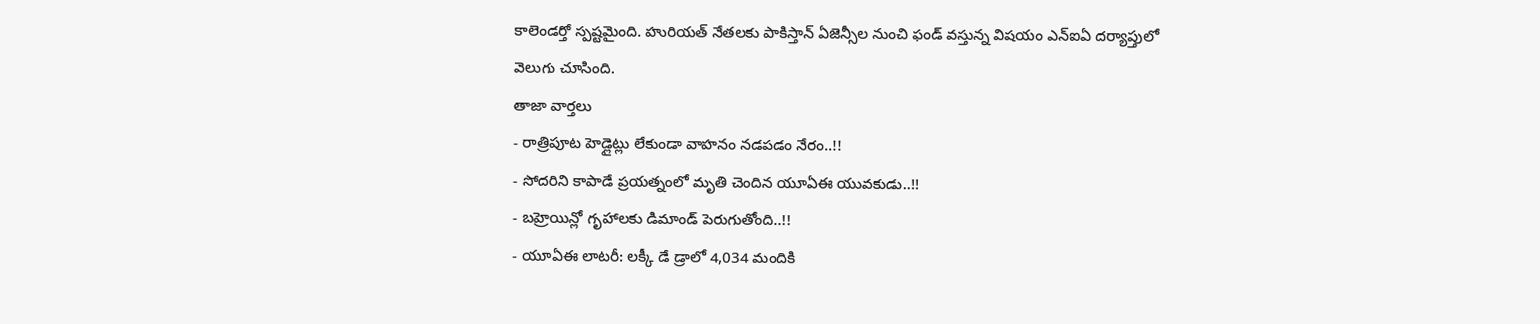కాలెండర్తో స్పష్టమైంది. హురియత్ నేతలకు పాకిస్తాన్ ఏజెన్సీల నుంచి ఫండ్ వస్తున్న విషయం ఎన్ఐఏ దర్యాప్తులో వెలుగు చూసింది.
తాజా వార్తలు
- రాత్రిపూట హెడ్లైట్లు లేకుండా వాహనం నడపడం నేరం..!!
- సోదరిని కాపాడే ప్రయత్నంలో మృతి చెందిన యూఏఈ యువకుడు..!!
- బహ్రెయిన్లో గృహాలకు డిమాండ్ పెరుగుతోంది..!!
- యూఏఈ లాటరీ: లక్కీ డే డ్రాలో 4,034 మందికి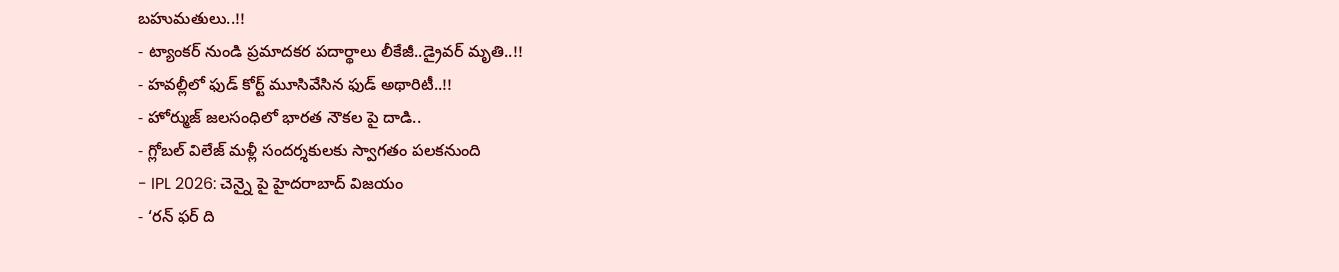బహుమతులు..!!
- ట్యాంకర్ నుండి ప్రమాదకర పదార్థాలు లీకేజీ..డ్రైవర్ మృతి..!!
- హవల్లీలో ఫుడ్ కోర్ట్ మూసివేసిన ఫుడ్ అథారిటీ..!!
- హోర్ముజ్ జలసంధిలో భారత నౌకల పై దాడి..
- గ్లోబల్ విలేజ్ మళ్లీ సందర్శకులకు స్వాగతం పలకనుంది
- IPL 2026: చెన్నై పై హైదరాబాద్ విజయం
- ‘రన్ ఫర్ ది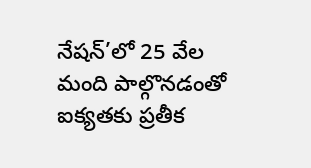నేషన్’లో 25 వేల మంది పాల్గొనడంతో ఐక్యతకు ప్రతీక